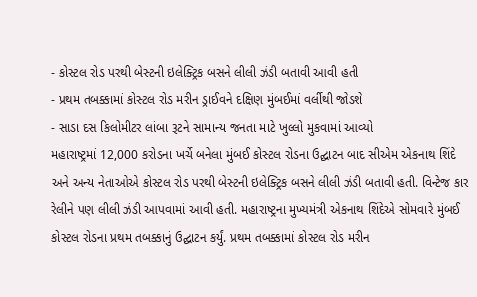- કોસ્ટલ રોડ પરથી બેસ્ટની ઇલેક્ટ્રિક બસને લીલી ઝંડી બતાવી આવી હતી
- પ્રથમ તબક્કામાં કોસ્ટલ રોડ મરીન ડ્રાઈવને દક્ષિણ મુંબઈમાં વર્લીથી જોડશે
- સાડા દસ કિલોમીટર લાંબા રૂટને સામાન્ય જનતા માટે ખુલ્લો મુકવામાં આવ્યો
મહારાષ્ટ્રમાં 12,000 કરોડના ખર્ચે બનેલા મુંબઈ કોસ્ટલ રોડના ઉદ્ઘાટન બાદ સીએમ એકનાથ શિંદે અને અન્ય નેતાઓએ કોસ્ટલ રોડ પરથી બેસ્ટની ઇલેક્ટ્રિક બસને લીલી ઝંડી બતાવી હતી. વિન્ટેજ કાર રેલીને પણ લીલી ઝંડી આપવામાં આવી હતી. મહારાષ્ટ્રના મુખ્યમંત્રી એકનાથ શિંદેએ સોમવારે મુંબઈ કોસ્ટલ રોડના પ્રથમ તબક્કાનું ઉદ્ઘાટન કર્યું. પ્રથમ તબક્કામાં કોસ્ટલ રોડ મરીન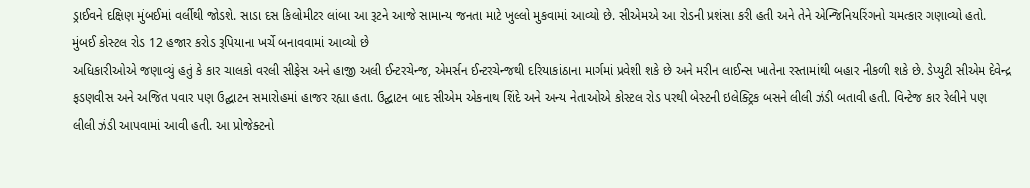ડ્રાઈવને દક્ષિણ મુંબઈમાં વર્લીથી જોડશે. સાડા દસ કિલોમીટર લાંબા આ રૂટને આજે સામાન્ય જનતા માટે ખુલ્લો મુકવામાં આવ્યો છે. સીએમએ આ રોડની પ્રશંસા કરી હતી અને તેને એન્જિનિયરિંગનો ચમત્કાર ગણાવ્યો હતો.
મુંબઈ કોસ્ટલ રોડ 12 હજાર કરોડ રૂપિયાના ખર્ચે બનાવવામાં આવ્યો છે
અધિકારીઓએ જણાવ્યું હતું કે કાર ચાલકો વરલી સીફેસ અને હાજી અલી ઈન્ટરચેન્જ, એમર્સન ઈન્ટરચેન્જથી દરિયાકાંઠાના માર્ગમાં પ્રવેશી શકે છે અને મરીન લાઈન્સ ખાતેના રસ્તામાંથી બહાર નીકળી શકે છે. ડેપ્યુટી સીએમ દેવેન્દ્ર ફડણવીસ અને અજિત પવાર પણ ઉદ્ઘાટન સમારોહમાં હાજર રહ્યા હતા. ઉદ્ઘાટન બાદ સીએમ એકનાથ શિંદે અને અન્ય નેતાઓએ કોસ્ટલ રોડ પરથી બેસ્ટની ઇલેક્ટ્રિક બસને લીલી ઝંડી બતાવી હતી. વિન્ટેજ કાર રેલીને પણ લીલી ઝંડી આપવામાં આવી હતી. આ પ્રોજેક્ટનો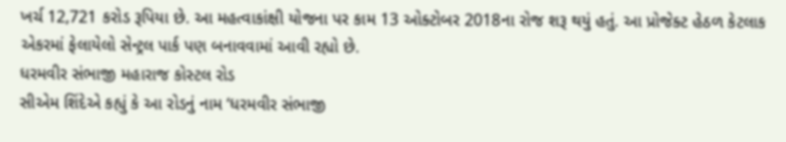ખર્ચ 12,721 કરોડ રૂપિયા છે. આ મહત્વાકાંક્ષી યોજના પર કામ 13 ઓક્ટોબર 2018ના રોજ શરૂ થયું હતું. આ પ્રોજેક્ટ હેઠળ કેટલાક એકરમાં ફેલાયેલો સેન્ટ્રલ પાર્ક પણ બનાવવામાં આવી રહ્યો છે.
ધરમવીર સંભાજી મહારાજ કોસ્ટલ રોડ
સીએમ શિંદેએ કહ્યું કે આ રોડનું નામ ‘ધરમવીર સંભાજી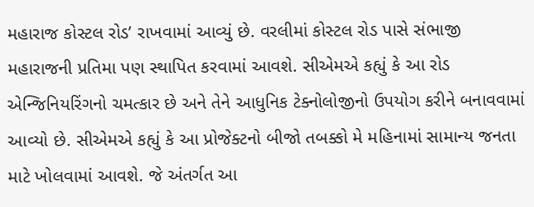મહારાજ કોસ્ટલ રોડ’ રાખવામાં આવ્યું છે. વરલીમાં કોસ્ટલ રોડ પાસે સંભાજી મહારાજની પ્રતિમા પણ સ્થાપિત કરવામાં આવશે. સીએમએ કહ્યું કે આ રોડ એન્જિનિયરિંગનો ચમત્કાર છે અને તેને આધુનિક ટેક્નોલોજીનો ઉપયોગ કરીને બનાવવામાં આવ્યો છે. સીએમએ કહ્યું કે આ પ્રોજેક્ટનો બીજો તબક્કો મે મહિનામાં સામાન્ય જનતા માટે ખોલવામાં આવશે. જે અંતર્ગત આ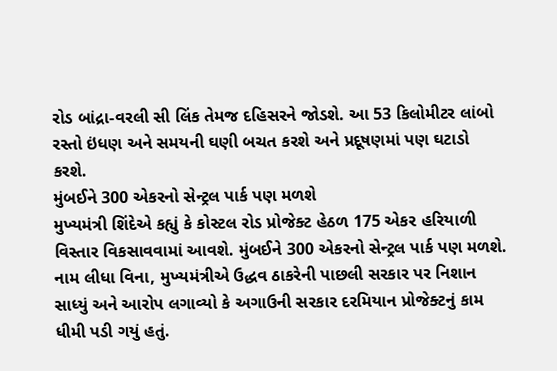રોડ બાંદ્રા-વરલી સી લિંક તેમજ દહિસરને જોડશે. આ 53 કિલોમીટર લાંબો રસ્તો ઇંધણ અને સમયની ઘણી બચત કરશે અને પ્રદૂષણમાં પણ ઘટાડો કરશે.
મુંબઈને 300 એકરનો સેન્ટ્રલ પાર્ક પણ મળશે
મુખ્યમંત્રી શિંદેએ કહ્યું કે કોસ્ટલ રોડ પ્રોજેક્ટ હેઠળ 175 એકર હરિયાળી વિસ્તાર વિકસાવવામાં આવશે. મુંબઈને 300 એકરનો સેન્ટ્રલ પાર્ક પણ મળશે. નામ લીધા વિના, મુખ્યમંત્રીએ ઉદ્ધવ ઠાકરેની પાછલી સરકાર પર નિશાન સાધ્યું અને આરોપ લગાવ્યો કે અગાઉની સરકાર દરમિયાન પ્રોજેક્ટનું કામ ધીમી પડી ગયું હતું.